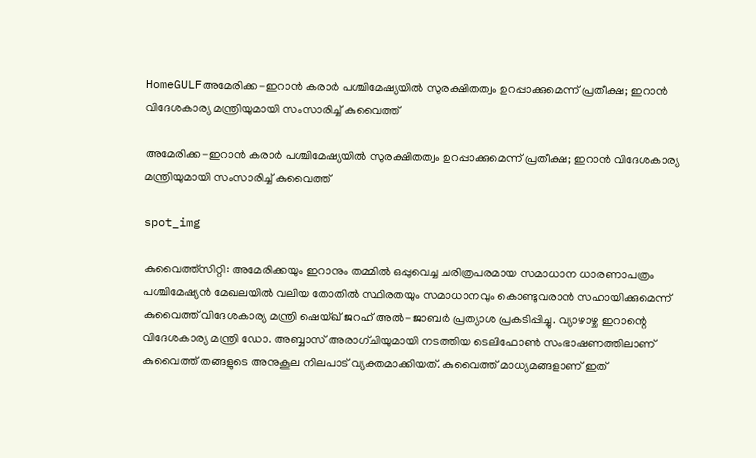HomeGULFഅമേരിക്ക-ഇറാൻ കരാർ പശ്ചിമേഷ്യയിൽ സുരക്ഷിതത്വം ഉറപ്പാക്കുമെന്ന് പ്രതീക്ഷ; ഇറാൻ വിദേശകാര്യ മന്ത്രിയുമായി സംസാരിച്ച് കുവൈത്ത്

അമേരിക്ക-ഇറാൻ കരാർ പശ്ചിമേഷ്യയിൽ സുരക്ഷിതത്വം ഉറപ്പാക്കുമെന്ന് പ്രതീക്ഷ; ഇറാൻ വിദേശകാര്യ മന്ത്രിയുമായി സംസാരിച്ച് കുവൈത്ത്

spot_img

കുവൈത്ത്സിറ്റി: അമേരിക്കയും ഇറാനും തമ്മിൽ ഒപ്പുവെച്ച ചരിത്രപരമായ സമാധാന ധാരണാപത്രം പശ്ചിമേഷ്യൻ മേഖലയിൽ വലിയ തോതിൽ സ്ഥിരതയും സമാധാനവും കൊണ്ടുവരാൻ സഹായിക്കുമെന്ന് കുവൈത്ത് വിദേശകാര്യ മന്ത്രി ഷെയ്ഖ് ജറഹ് അൽ-ജാബർ പ്രത്യാശ പ്രകടിപ്പിച്ചു. വ്യാഴാഴ്ച ഇറാന്റെ വിദേശകാര്യ മന്ത്രി ഡോ. അബ്ബാസ് അരാഗ്ചിയുമായി നടത്തിയ ടെലിഫോൺ സംഭാഷണത്തിലാണ് കുവൈത്ത് തങ്ങളുടെ അനുകൂല നിലപാട് വ്യക്തമാക്കിയത്. കുവൈത്ത് മാധ്യമങ്ങളാണ് ഇത്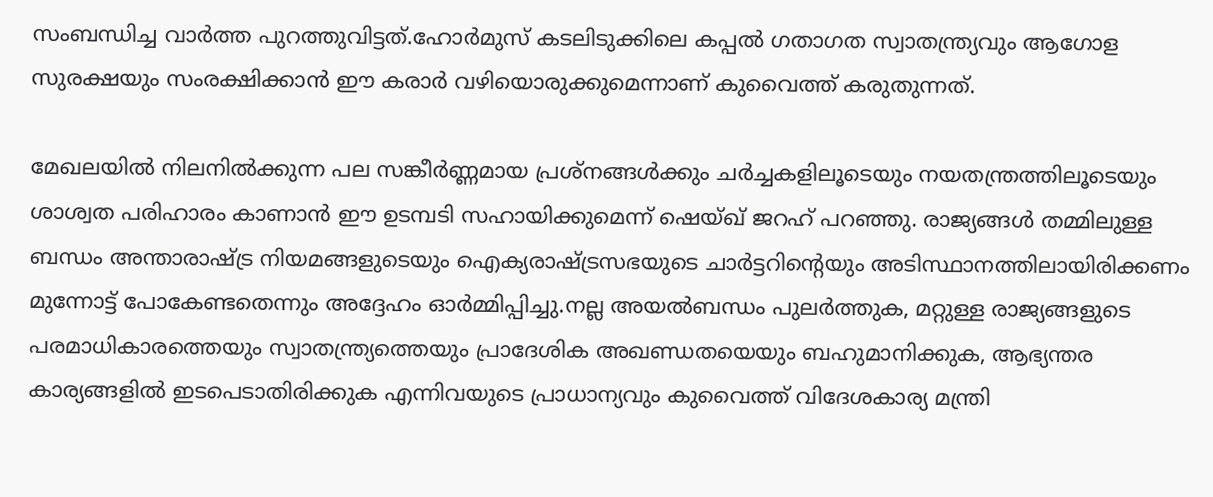സംബന്ധിച്ച വാർത്ത പുറത്തുവിട്ടത്.ഹോർമുസ് കടലിടുക്കിലെ കപ്പൽ ഗതാഗത സ്വാതന്ത്ര്യവും ആഗോള സുരക്ഷയും സംരക്ഷിക്കാൻ ഈ കരാർ വഴിയൊരുക്കുമെന്നാണ് കുവൈത്ത് കരുതുന്നത്.

മേഖലയിൽ നിലനിൽക്കുന്ന പല സങ്കീർണ്ണമായ പ്രശ്നങ്ങൾക്കും ചർച്ചകളിലൂടെയും നയതന്ത്രത്തിലൂടെയും ശാശ്വത പരിഹാരം കാണാൻ ഈ ഉടമ്പടി സഹായിക്കുമെന്ന് ഷെയ്ഖ് ജറഹ് പറഞ്ഞു. രാജ്യങ്ങൾ തമ്മിലുള്ള ബന്ധം അന്താരാഷ്ട്ര നിയമങ്ങളുടെയും ഐക്യരാഷ്ട്രസഭയുടെ ചാർട്ടറിന്റെയും അടിസ്ഥാനത്തിലായിരിക്കണം മുന്നോട്ട് പോകേണ്ടതെന്നും അദ്ദേഹം ഓർമ്മിപ്പിച്ചു.നല്ല അയൽബന്ധം പുലർത്തുക, മറ്റുള്ള രാജ്യങ്ങളുടെ പരമാധികാരത്തെയും സ്വാതന്ത്ര്യത്തെയും പ്രാദേശിക അഖണ്ഡതയെയും ബഹുമാനിക്കുക, ആഭ്യന്തര കാര്യങ്ങളിൽ ഇടപെടാതിരിക്കുക എന്നിവയുടെ പ്രാധാന്യവും കുവൈത്ത് വിദേശകാര്യ മന്ത്രി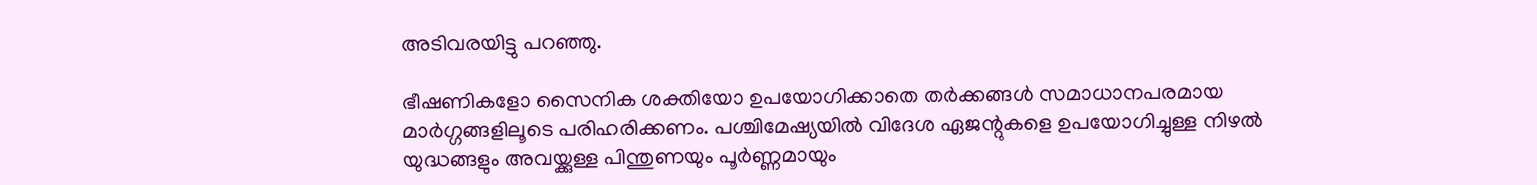അടിവരയിട്ടു പറഞ്ഞു.

ഭീഷണികളോ സൈനിക ശക്തിയോ ഉപയോഗിക്കാതെ തർക്കങ്ങൾ സമാധാനപരമായ മാർഗ്ഗങ്ങളിലൂടെ പരിഹരിക്കണം. പശ്ചിമേഷ്യയിൽ വിദേശ ഏജന്റുകളെ ഉപയോഗിച്ചുള്ള നിഴൽ യുദ്ധങ്ങളും അവയ്ക്കുള്ള പിന്തുണയും പൂർണ്ണമായും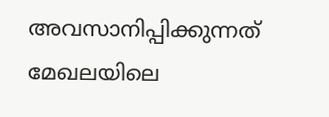അവസാനിപ്പിക്കുന്നത് മേഖലയിലെ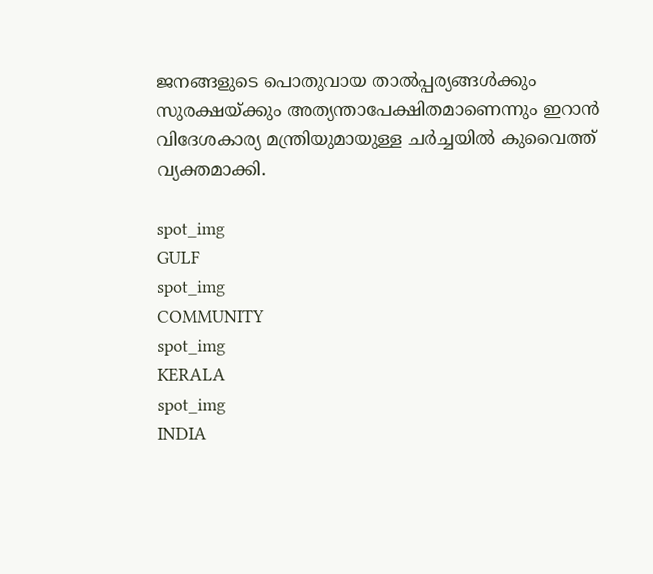ജനങ്ങളുടെ പൊതുവായ താൽപ്പര്യങ്ങൾക്കും സുരക്ഷയ്ക്കും അത്യന്താപേക്ഷിതമാണെന്നും ഇറാൻ വിദേശകാര്യ മന്ത്രിയുമായുള്ള ചർച്ചയിൽ കുവൈത്ത് വ്യക്തമാക്കി.

spot_img
GULF
spot_img
COMMUNITY
spot_img
KERALA
spot_img
INDIA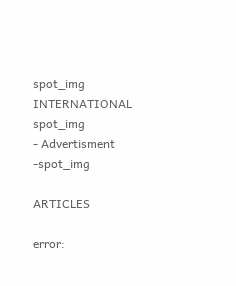spot_img
INTERNATIONAL
spot_img
- Advertisment -spot_img

ARTICLES

error: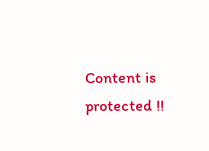Content is protected !!